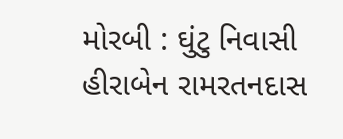મોરબી : ઘુંટુ નિવાસી હીરાબેન રામરતનદાસ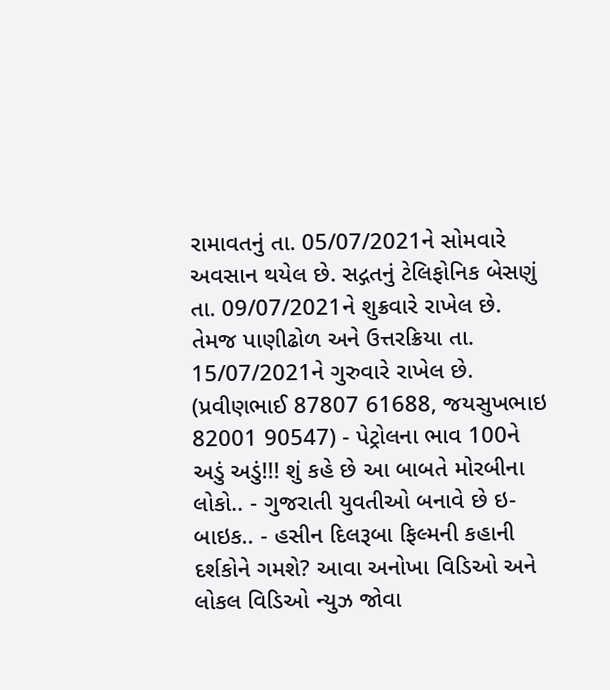રામાવતનું તા. 05/07/2021ને સોમવારે અવસાન થયેલ છે. સદ્ગતનું ટેલિફોનિક બેસણું તા. 09/07/2021ને શુક્રવારે રાખેલ છે. તેમજ પાણીઢોળ અને ઉત્તરક્રિયા તા. 15/07/2021ને ગુરુવારે રાખેલ છે. (પ્રવીણભાઈ 87807 61688, જયસુખભાઇ 82001 90547) - પેટ્રોલના ભાવ 100ને અડું અડું!!! શું કહે છે આ બાબતે મોરબીના લોકો.. - ગુજરાતી યુવતીઓ બનાવે છે ઇ-બાઇક.. - હસીન દિલરૂબા ફિલ્મની કહાની દર્શકોને ગમશે? આવા અનોખા વિડિઓ અને લોકલ વિડિઓ ન્યુઝ જોવા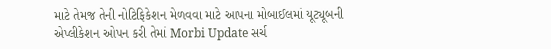માટે તેમજ તેની નોટિફિકેશન મેળવવા માટે આપના મોબાઈલમાં યૂટ્યૂબની એપ્લીકેશન ઓપન કરી તેમાં Morbi Update સર્ચ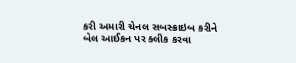કરી અમારી ચેનલ સબસ્ક્રાઇબ કરીને બેલ આઈકન પર ક્લીક કરવા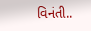વિનંતી..